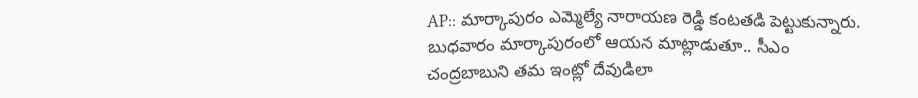AP:: మార్కాపురం ఎమ్మెల్యే నారాయణ రెడ్డి కంటతడి పెట్టుకున్నారు. బుధవారం మార్కాపురంలో ఆయన మాట్లాడుతూ.. సీఎం చంద్రబాబుని తమ ఇంట్లో దేవుడిలా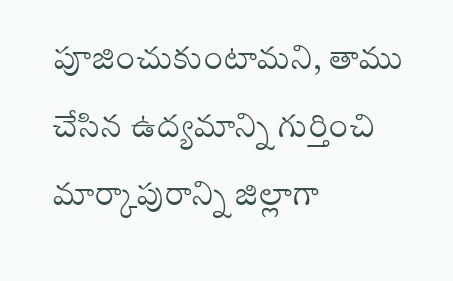పూజించుకుంటామని, తాము చేసిన ఉద్యమాన్ని గుర్తించి మార్కాపురాన్ని జిల్లాగా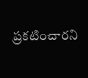ప్రకటించారని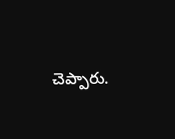చెప్పారు.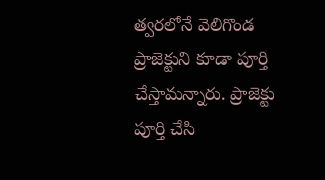త్వరలోనే వెలిగొండ ప్రాజెక్టుని కూడా పూర్తి చేస్తామన్నారు. ప్రాజెక్టు పూర్తి చేసి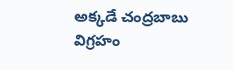అక్కడే చంద్రబాబు విగ్రహం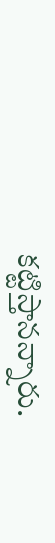కట్టిస్తానన్నారు.